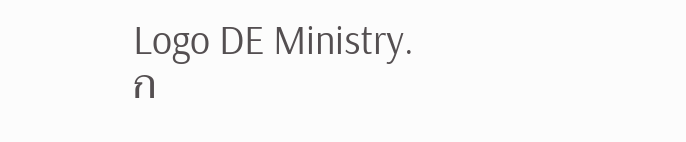Logo DE Ministry.
ก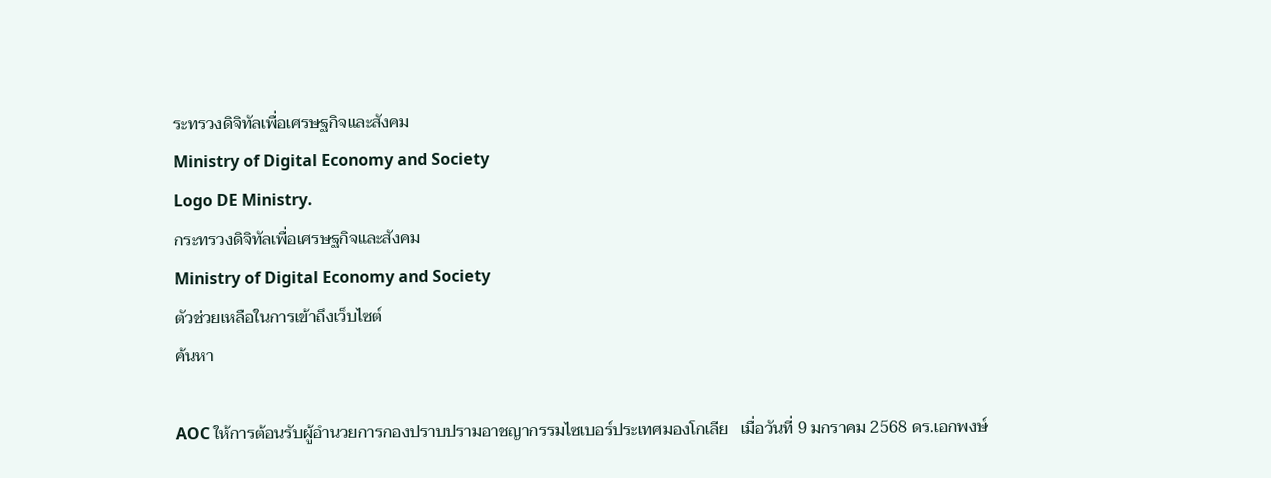ระทรวงดิจิทัลเพื่อเศรษฐกิจและสังคม
Ministry of Digital Economy and Society
Logo DE Ministry.
กระทรวงดิจิทัลเพื่อเศรษฐกิจและสังคม
Ministry of Digital Economy and Society
ตัวช่วยเหลือในการเข้าถึงเว็บไซต์
ค้นหา

AOC ให้การต้อนรับผู้อำนวยการกองปราบปรามอาชญากรรมไซเบอร์ประเทศมองโกเลีย   เมื่อวันที่ 9 มกราคม 2568 ดร.เอกพงษ์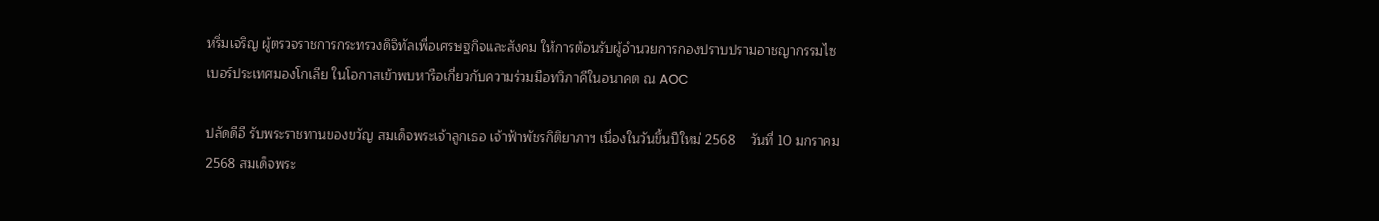หริ่มเจริญ ผู้ตรวจราชการกระทรวงดิจิทัลเพื่อเศรษฐกิจและสังคม ให้การต้อนรับผู้อำนวยการกองปราบปรามอาชญากรรมไซเบอร์ประเทศมองโกเลีย ในโอกาสเข้าพบหารือเกี่ยวกับความร่วมมือทวิภาคีในอนาคต ณ AOC

ปลัดดีอี รับพระราชทานของขวัญ สมเด็จพระเจ้าลูกเธอ เจ้าฟ้าพัชรกิติยาภาฯ เนื่องในวันขึ้นปีใหม่ 2568    วันที่ 10 มกราคม 2568 สมเด็จพระ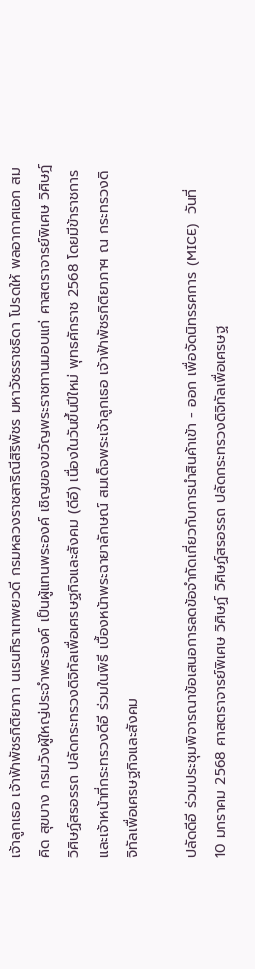เจ้าลูกเธอ เจ้าฟ้าพัชรกิติยาภา นเรนทิราเทพยวดี กรมหลวงราชสาริณีสิริพัชร มหาวัชรราชธิดา โปรดให้ พลอากาศเอก สมคิด สุขบาง กรมวังผู้ใหญ่ประจำพระองค์ เป็นผู้แทนพระองค์ เชิญของขวัญพระราชทานมอบแก่ ศาสตราจารย์พิเศษ วิศิษฎ์ วิศิษฏ์สรอรรถ ปลัดกระทรวงดิจิทัลเพื่อเศรษฐกิจและสังคม (ดีอี) เนื่องในวันขึ้นปีใหม่ พุทธศักราช 2568 โดยมีข้าราชการ และเจ้าหน้าที่กระทรวงดีอี ร่วมในพิธี เบื้องหน้าพระฉายาลักษณ์ สมเด็จพระเจ้าลูกเธอ เจ้าฟ้าพัชรกิติยาภาฯ ณ กระทรวงดิจิทัลเพื่อเศรษฐกิจและสังคม

ปลัดดีอี ร่วมประชุมพิจารณาข้อเสนอการลดข้อจำกัดเกี่ยวกับการนำสินค้าเข้า - ออก เพื่อจัดนิทรรศการ (MICE)   วันที่ 10 มกราคม 2568 ศาสตราจารย์พิเศษ วิศิษฏ์ วิศิษฏ์สรอรรถ ปลัดกระทรวงดิจิทัลเพื่อเศรษฐ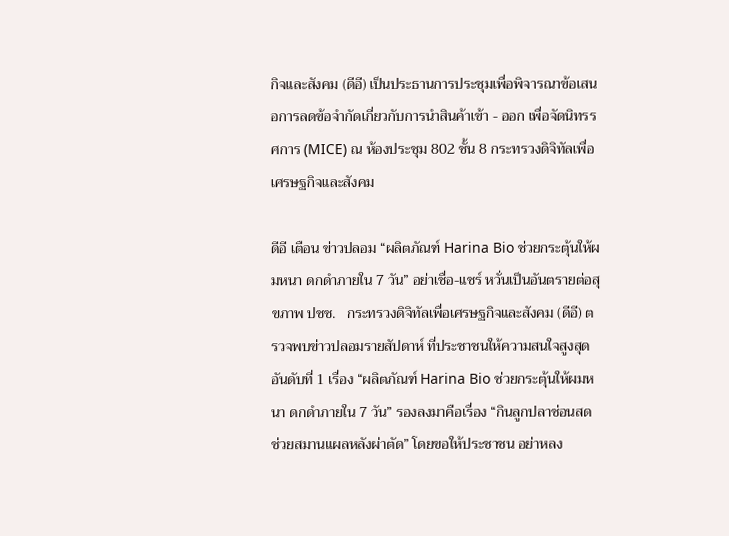กิจและสังคม (ดีอี) เป็นประธานการประชุมเพื่อพิจารณาข้อเสนอการลดข้อจำกัดเกี่ยวกับการนำสินค้าเข้า - ออก เพื่อจัดนิทรรศการ (MICE) ณ ห้องประชุม 802 ชั้น 8 กระทรวงดิจิทัลเพื่อเศรษฐกิจและสังคม

ดีอี เตือน ข่าวปลอม “ผลิตภัณฑ์ Harina Bio ช่วยกระตุ้นให้ผมหนา ดกดำภายใน 7 วัน” อย่าเชื่อ-แชร์ หวั่นเป็นอันตรายต่อสุขภาพ ปชช.   กระทรวงดิจิทัลเพื่อเศรษฐกิจและสังคม (ดีอี) ตรวจพบข่าวปลอมรายสัปดาห์ ที่ประชาชนให้ความสนใจสูงสุดอันดับที่ 1 เรื่อง “ผลิตภัณฑ์ Harina Bio ช่วยกระตุ้นให้ผมหนา ดกดำภายใน 7 วัน” รองลงมาคือเรื่อง “กินลูกปลาช่อนสด ช่วยสมานแผลหลังผ่าตัด” โดยขอให้ประชาชน อย่าหลง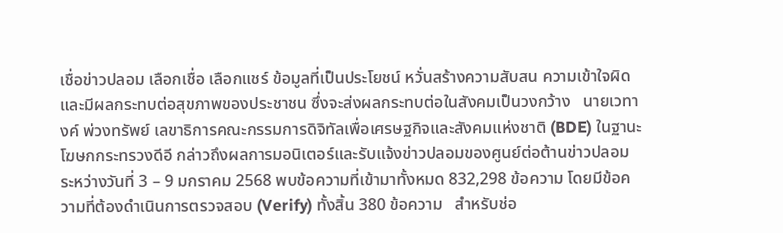เชื่อข่าวปลอม เลือกเชื่อ เลือกแชร์ ข้อมูลที่เป็นประโยชน์ หวั่นสร้างความสับสน ความเข้าใจผิด และมีผลกระทบต่อสุขภาพของประชาชน ซึ่งจะส่งผลกระทบต่อในสังคมเป็นวงกว้าง   นายเวทางค์ พ่วงทรัพย์ เลขาธิการคณะกรรมการดิจิทัลเพื่อเศรษฐกิจและสังคมแห่งชาติ (BDE) ในฐานะโฆษกกระทรวงดีอี กล่าวถึงผลการมอนิเตอร์และรับแจ้งข่าวปลอมของศูนย์ต่อต้านข่าวปลอม ระหว่างวันที่ 3 – 9 มกราคม 2568 พบข้อความที่เข้ามาทั้งหมด 832,298 ข้อความ โดยมีข้อความที่ต้องดำเนินการตรวจสอบ (Verify) ทั้งสิ้น 380 ข้อความ   สำหรับช่อ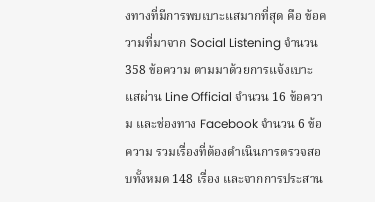งทางที่มีการพบเบาะแสมากที่สุด คือ ข้อความที่มาจาก Social Listening จำนวน 358 ข้อความ ตามมาด้วยการแจ้งเบาะแสผ่าน Line Official จำนวน 16 ข้อความ และช่องทาง Facebook จำนวน 6 ข้อความ รวมเรื่องที่ต้องดำเนินการตรวจสอบทั้งหมด 148 เรื่อง และจากการประสาน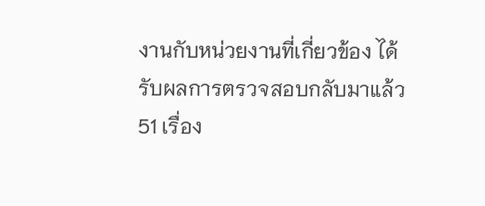งานกับหน่วยงานที่เกี่ยวข้อง ได้รับผลการตรวจสอบกลับมาแล้ว 51 เรื่อง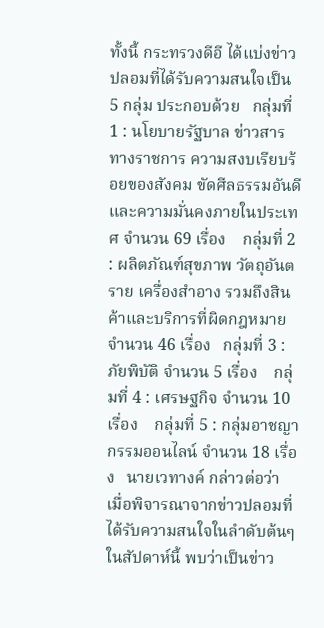ทั้งนี้ กระทรวงดีอี ได้แบ่งข่าวปลอมที่ได้รับความสนใจเป็น 5 กลุ่ม ประกอบด้วย   กลุ่มที่ 1 : นโยบายรัฐบาล ข่าวสารทางราชการ ความสงบเรียบร้อยของสังคม ขัดศีลธรรมอันดี และความมั่นคงภายในประเทศ จำนวน 69 เรื่อง    กลุ่มที่ 2 : ผลิตภัณฑ์สุขภาพ วัตถุอันตราย เครื่องสำอาง รวมถึงสินค้าและบริการที่ผิดกฎหมายจำนวน 46 เรื่อง   กลุ่มที่ 3 : ภัยพิบัติ จำนวน 5 เรื่อง    กลุ่มที่ 4 : เศรษฐกิจ จำนวน 10 เรื่อง    กลุ่มที่ 5 : กลุ่มอาชญากรรมออนไลน์ จำนวน 18 เรื่อง   นายเวทางค์ กล่าวต่อว่า เมื่อพิจารณาจากข่าวปลอมที่ได้รับความสนใจในลำดับต้นๆ ในสัปดาห์นี้ พบว่าเป็นข่าว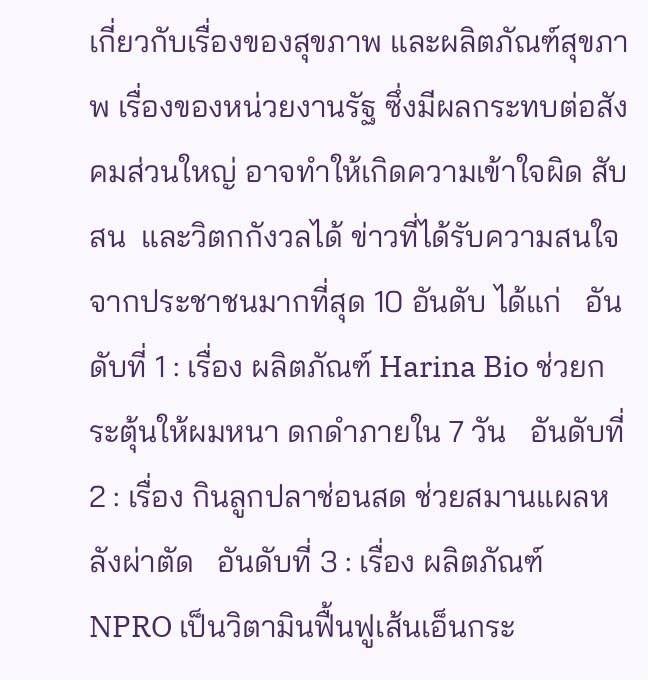เกี่ยวกับเรื่องของสุขภาพ และผลิตภัณฑ์สุขภาพ เรื่องของหน่วยงานรัฐ ซึ่งมีผลกระทบต่อสังคมส่วนใหญ่ อาจทำให้เกิดความเข้าใจผิด สับสน  และวิตกกังวลได้ ข่าวที่ได้รับความสนใจจากประชาชนมากที่สุด 10 อันดับ ได้แก่   อันดับที่ 1 : เรื่อง ผลิตภัณฑ์ Harina Bio ช่วยกระตุ้นให้ผมหนา ดกดำภายใน 7 วัน   อันดับที่ 2 : เรื่อง กินลูกปลาช่อนสด ช่วยสมานแผลหลังผ่าตัด   อันดับที่ 3 : เรื่อง ผลิตภัณฑ์ NPRO เป็นวิตามินฟื้นฟูเส้นเอ็นกระ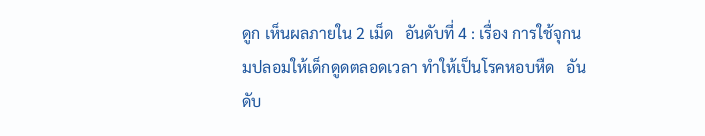ดูก เห็นผลภายใน 2 เม็ด   อันดับที่ 4 : เรื่อง การใช้จุกนมปลอมให้เด็กดูดตลอดเวลา ทำให้เป็นโรคหอบหืด   อันดับ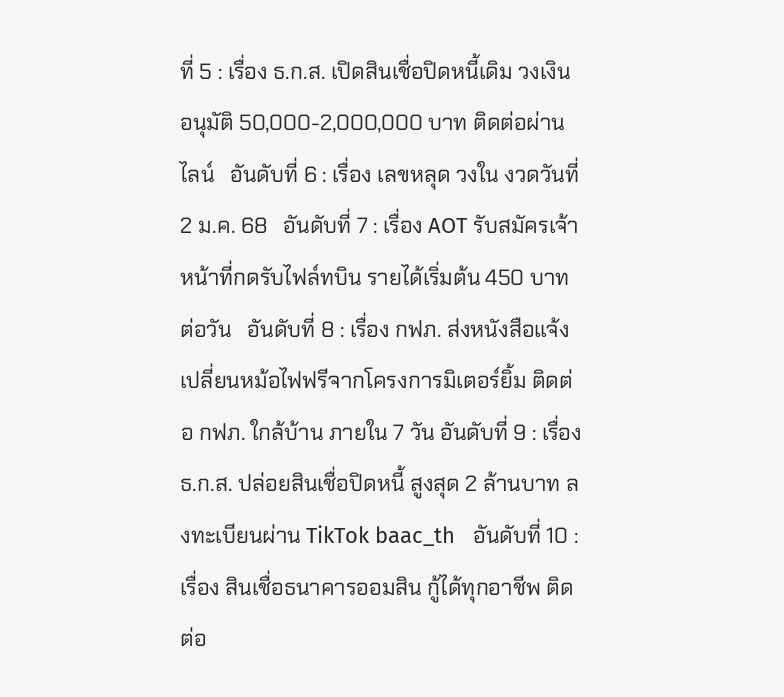ที่ 5 : เรื่อง ธ.ก.ส. เปิดสินเชื่อปิดหนี้เดิม วงเงินอนุมัติ 50,000-2,000,000 บาท ติดต่อผ่านไลน์   อันดับที่ 6 : เรื่อง เลขหลุด วงใน งวดวันที่ 2 ม.ค. 68   อันดับที่ 7 : เรื่อง AOT รับสมัครเจ้าหน้าที่กดรับไฟล์ทบิน รายได้เริ่มต้น 450 บาทต่อวัน   อันดับที่ 8 : เรื่อง กฟภ. ส่งหนังสือแจ้งเปลี่ยนหม้อไฟฟรีจากโครงการมิเตอร์ยิ้ม ติดต่อ กฟภ. ใกล้บ้าน ภายใน 7 วัน อันดับที่ 9 : เรื่อง ธ.ก.ส. ปล่อยสินเชื่อปิดหนี้ สูงสุด 2 ล้านบาท ลงทะเบียนผ่าน TikTok baac_th   อันดับที่ 10 : เรื่อง สินเชื่อธนาคารออมสิน กู้ได้ทุกอาชีพ ติดต่อ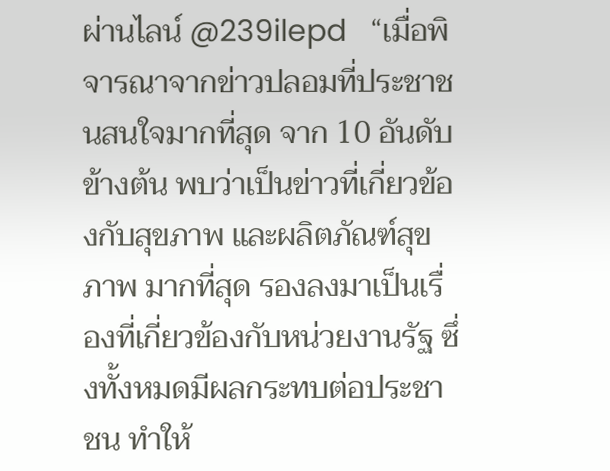ผ่านไลน์ @239ilepd   “เมื่อพิจารณาจากข่าวปลอมที่ประชาชนสนใจมากที่สุด จาก 10 อันดับข้างต้น พบว่าเป็นข่าวที่เกี่ยวข้องกับสุขภาพ และผลิตภัณฑ์สุขภาพ มากที่สุด รองลงมาเป็นเรื่องที่เกี่ยวข้องกับหน่วยงานรัฐ ซึ่งทั้งหมดมีผลกระทบต่อประชาชน ทำให้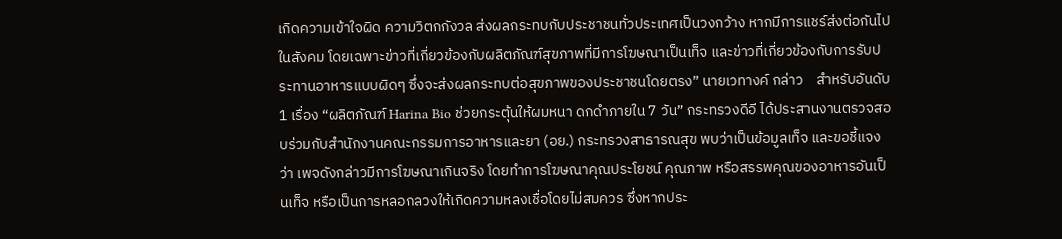เกิดความเข้าใจผิด ความวิตกกังวล ส่งผลกระทบกับประชาชนทั่วประเทศเป็นวงกว้าง หากมีการแชร์ส่งต่อกันไปในสังคม โดยเฉพาะข่าวที่เกี่ยวข้องกับผลิตภัณฑ์สุขภาพที่มีการโฆษณาเป็นเท็จ และข่าวที่เกี่ยวข้องกับการรับประทานอาหารแบบผิดๆ ซึ่งจะส่งผลกระทบต่อสุขภาพของประชาชนโดยตรง” นายเวทางค์ กล่าว    สำหรับอันดับ 1 เรื่อง “ผลิตภัณฑ์ Harina Bio ช่วยกระตุ้นให้ผมหนา ดกดำภายใน 7 วัน” กระทรวงดีอี ได้ประสานงานตรวจสอบร่วมกับสำนักงานคณะกรรมการอาหารและยา (อย.) กระทรวงสาธารณสุข พบว่าเป็นข้อมูลเท็จ และขอชี้แจงว่า เพจดังกล่าวมีการโฆษณาเกินจริง โดยทำการโฆษณาคุณประโยชน์ คุณภาพ หรือสรรพคุณของอาหารอันเป็นเท็จ หรือเป็นการหลอกลวงให้เกิดความหลงเชื่อโดยไม่สมควร ซึ่งหากประ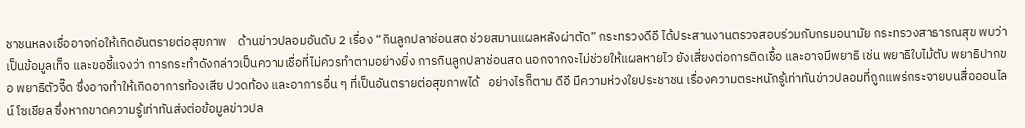ชาชนหลงเชื่ออาจก่อให้เกิดอันตรายต่อสุขภาพ    ด้านข่าวปลอมอันดับ 2 เรื่อง “กินลูกปลาช่อนสด ช่วยสมานแผลหลังผ่าตัด” กระทรวงดีอี ได้ประสานงานตรวจสอบร่วมกับกรมอนามัย กระทรวงสาธารณสุข พบว่า เป็นข้อมูลเท็จ และขอชี้แจงว่า การกระทำดังกล่าวเป็นความเชื่อที่ไม่ควรทำตามอย่างยิ่ง การกินลูกปลาช่อนสด นอกจากจะไม่ช่วยให้แผลหายไว ยังเสี่ยงต่อการติดเชื้อ และอาจมีพยาธิ เช่น พยาธิใบไม้ตับ พยาธิปากขอ พยาธิตัวจี๊ด ซึ่งอาจทำให้เกิดอาการท้องเสีย ปวดท้อง และอาการอื่น ๆ ที่เป็นอันตรายต่อสุขภาพได้   อย่างไรก็ตาม ดีอี มีความห่วงใยประชาชน เรื่องความตระหนักรู้เท่าทันข่าวปลอมที่ถูกแพร่กระจายบนสื่อออนไลน์ โซเชียล ซึ่งหากขาดความรู้เท่าทันส่งต่อข้อมูลข่าวปล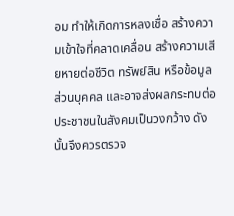อม ทำให้เกิดการหลงเชื่อ สร้างความเข้าใจที่คลาดเคลื่อน สร้างความเสียหายต่อชีวิต ทรัพย์สิน หรือข้อมูลส่วนบุคคล และอาจส่งผลกระทบต่อประชาชนในสังคมเป็นวงกว้าง ดังนั้นจึงควรตรวจ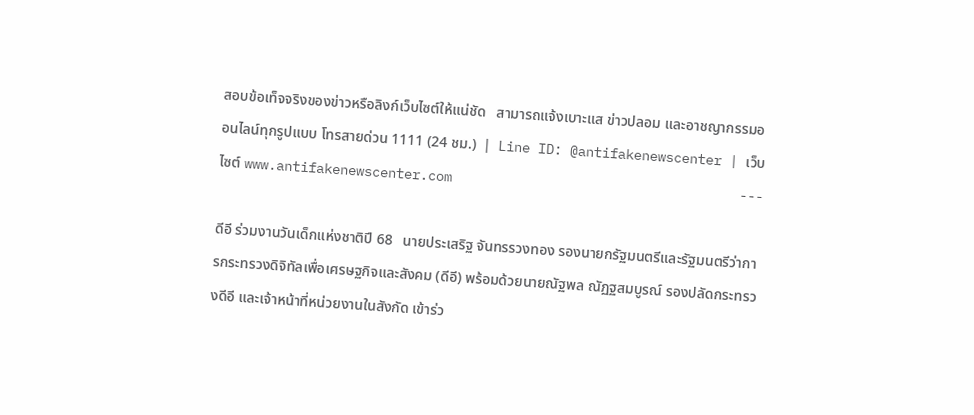สอบข้อเท็จจริงของข่าวหรือลิงก์เว็บไซต์ให้แน่ชัด   สามารถแจ้งเบาะแส ข่าวปลอม และอาชญากรรมออนไลน์ทุกรูปแบบ โทรสายด่วน 1111 (24 ชม.)  |  Line ID: @antifakenewscenter | เว็บไซต์ www.antifakenewscenter.com                                    ---

ดีอี ร่วมงานวันเด็กแห่งชาติปี 68   นายประเสริฐ จันทรรวงทอง รองนายกรัฐมนตรีและรัฐมนตรีว่าการกระทรวงดิจิทัลเพื่อเศรษฐกิจและสังคม (ดีอี) พร้อมด้วยนายณัฐพล ณัฏฐสมบูรณ์ รองปลัดกระทรวงดีอี และเจ้าหน้าที่หน่วยงานในสังกัด เข้าร่ว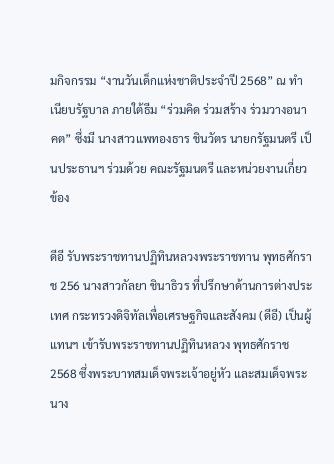มกิจกรรม “งานวันเด็กแห่งชาติประจำปี 2568” ณ ทำเนียบรัฐบาล ภายใต้ธีม “ร่วมคิด ร่วมสร้าง ร่วมวางอนาคต” ซึ่งมี นางสาวแพทองธาร ชินวัตร นายกรัฐมนตรี เป็นประธานฯ ร่วมด้วย คณะรัฐมนตรี และหน่วยงานเกี่ยวข้อง

ดีอี รับพระราชทานปฏิทินหลวงพระราชทาน พุทธศักราช 256 นางสาวกัลยา ชินาธิวร ที่ปรึกษาด้านการต่างประเทศ กระทรวงดิจิทัลเพื่อเศรษฐกิจและสังคม (ดีอี) เป็นผู้แทนฯ เข้ารับพระราชทานปฏิทินหลวง พุทธศักราช 2568 ซึ่งพระบาทสมเด็จพระเจ้าอยู่หัว และสมเด็จพระนาง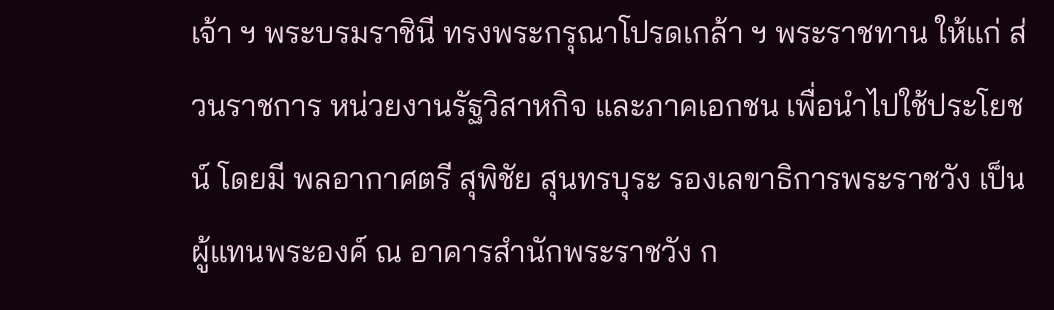เจ้า ฯ พระบรมราชินี ทรงพระกรุณาโปรดเกล้า ฯ พระราชทาน ให้แก่ ส่วนราชการ หน่วยงานรัฐวิสาหกิจ และภาคเอกชน เพื่อนำไปใช้ประโยชน์ โดยมี พลอากาศตรี สุพิชัย สุนทรบุระ รองเลขาธิการพระราชวัง เป็นผู้แทนพระองค์ ณ อาคารสำนักพระราชวัง ก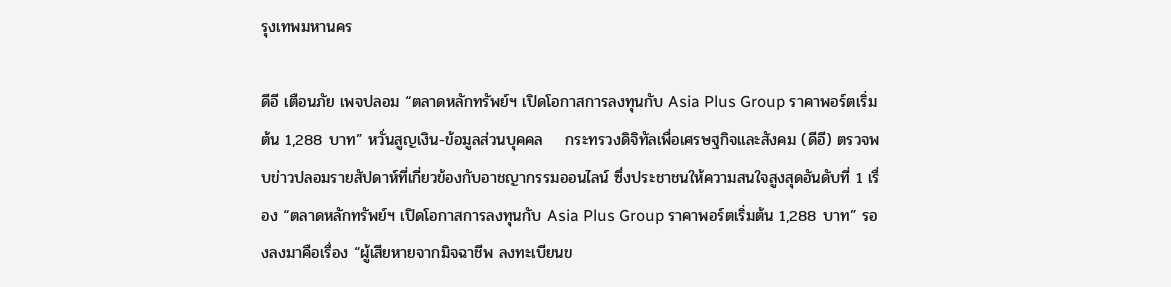รุงเทพมหานคร

ดีอี เตือนภัย เพจปลอม “ตลาดหลักทรัพย์ฯ เปิดโอกาสการลงทุนกับ Asia Plus Group ราคาพอร์ตเริ่มต้น 1,288 บาท” หวั่นสูญเงิน-ข้อมูลส่วนบุคคล    กระทรวงดิจิทัลเพื่อเศรษฐกิจและสังคม (ดีอี) ตรวจพบข่าวปลอมรายสัปดาห์ที่เกี่ยวข้องกับอาชญากรรมออนไลน์ ซึ่งประชาชนให้ความสนใจสูงสุดอันดับที่ 1 เรื่อง “ตลาดหลักทรัพย์ฯ เปิดโอกาสการลงทุนกับ Asia Plus Group ราคาพอร์ตเริ่มต้น 1,288 บาท” รองลงมาคือเรื่อง “ผู้เสียหายจากมิจฉาชีพ ลงทะเบียนข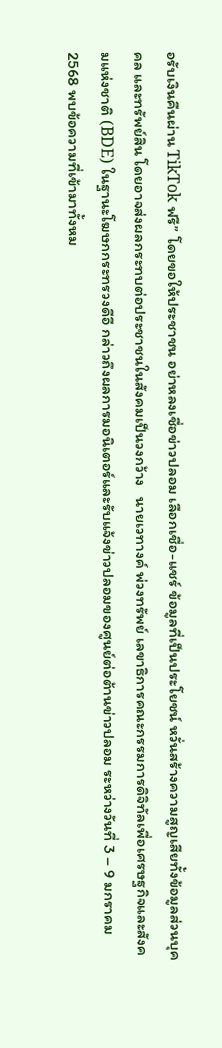อรับเงินคืนผ่าน TikTok ฟรี” โดยขอให้ประชาชน อย่าหลงเชื่อข่าวปลอม เลือกเชื่อ-แชร์ ข้อมูลที่เป็นประโยชน์ หวั่นสร้างความสูญเสียทั้งข้อมูลส่วนบุคคล และทรัพย์สิน โดยอาจส่งผลกระทบต่อประชาชนในสังคมเป็นวงกว้าง   นายเวทางค์ พ่วงทรัพย์ เลขาธิการคณะกรรมการดิจิทัลเพื่อเศรษฐกิจและสังคมแห่งชาติ (BDE) ในฐานะโฆษกกระทรวงดีอี กล่าวถึงผลการมอนิเตอร์และรับแจ้งข่าวปลอมของศูนย์ต่อต้านข่าวปลอม ระหว่างวันที่ 3 – 9 มกราคม 2568 พบข้อความที่เข้ามาทั้งหม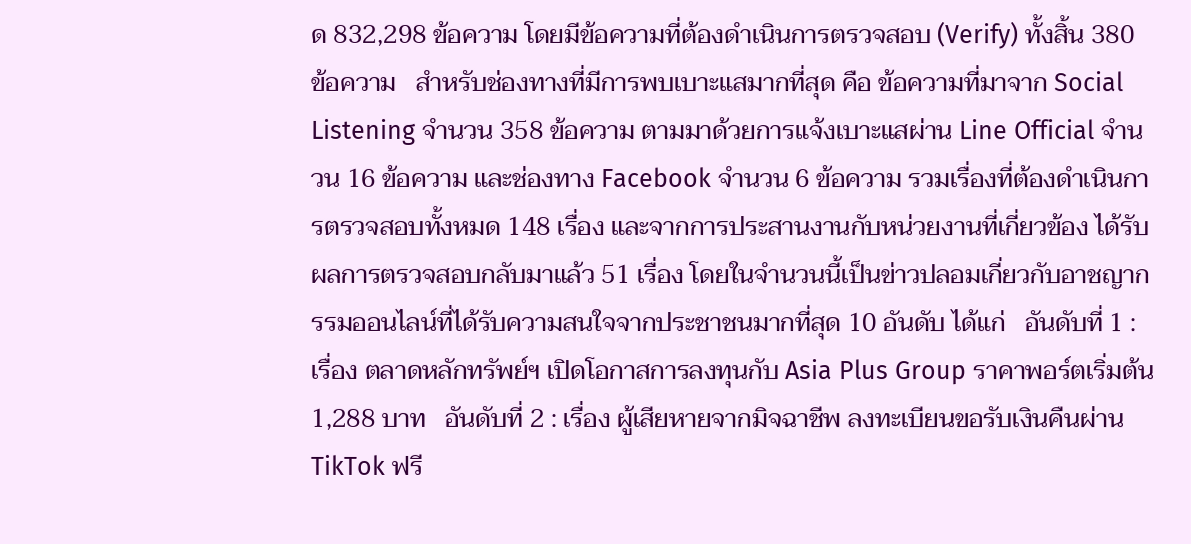ด 832,298 ข้อความ โดยมีข้อความที่ต้องดำเนินการตรวจสอบ (Verify) ทั้งสิ้น 380 ข้อความ   สำหรับช่องทางที่มีการพบเบาะแสมากที่สุด คือ ข้อความที่มาจาก Social Listening จำนวน 358 ข้อความ ตามมาด้วยการแจ้งเบาะแสผ่าน Line Official จำนวน 16 ข้อความ และช่องทาง Facebook จำนวน 6 ข้อความ รวมเรื่องที่ต้องดำเนินการตรวจสอบทั้งหมด 148 เรื่อง และจากการประสานงานกับหน่วยงานที่เกี่ยวข้อง ได้รับผลการตรวจสอบกลับมาแล้ว 51 เรื่อง โดยในจำนวนนี้เป็นข่าวปลอมเกี่ยวกับอาชญากรรมออนไลน์ที่ได้รับความสนใจจากประชาชนมากที่สุด 10 อันดับ ได้แก่   อันดับที่ 1 : เรื่อง ตลาดหลักทรัพย์ฯ เปิดโอกาสการลงทุนกับ Asia Plus Group ราคาพอร์ตเริ่มต้น 1,288 บาท   อันดับที่ 2 : เรื่อง ผู้เสียหายจากมิจฉาชีพ ลงทะเบียนขอรับเงินคืนผ่าน TikTok ฟรี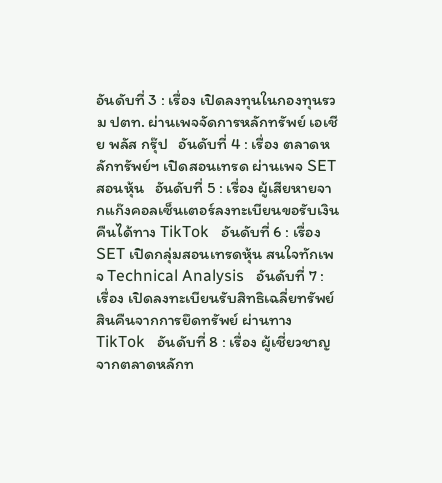อันดับที่ 3 : เรื่อง เปิดลงทุนในกองทุนรวม ปตท. ผ่านเพจจัดการหลักทรัพย์ เอเชีย พลัส กรุ๊ป   อันดับที่ 4 : เรื่อง ตลาดหลักทรัพย์ฯ เปิดสอนเทรด ผ่านเพจ SET สอนหุ้น   อันดับที่ 5 : เรื่อง ผู้เสียหายจากแก๊งคอลเซ็นเตอร์ลงทะเบียนขอรับเงินคืนได้ทาง TikTok   อันดับที่ 6 : เรื่อง SET เปิดกลุ่มสอนเทรดหุ้น สนใจทักเพจ Technical Analysis   อันดับที่ 7 : เรื่อง เปิดลงทะเบียนรับสิทธิเฉลี่ยทรัพย์สินคืนจากการยึดทรัพย์ ผ่านทาง TikTok   อันดับที่ 8 : เรื่อง ผู้เชี่ยวชาญจากตลาดหลักท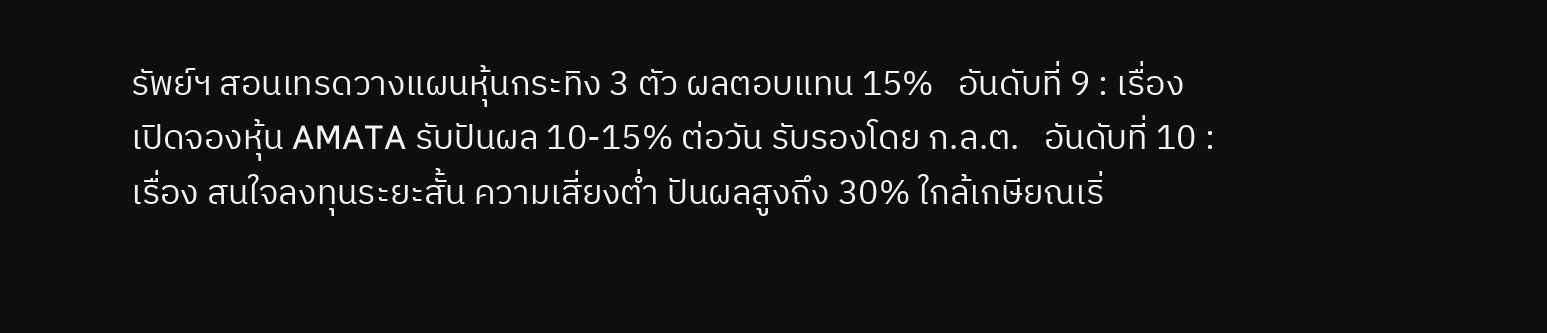รัพย์ฯ สอนเทรดวางแผนหุ้นกระทิง 3 ตัว ผลตอบแทน 15%   อันดับที่ 9 : เรื่อง เปิดจองหุ้น AMATA รับปันผล 10-15% ต่อวัน รับรองโดย ก.ล.ต.   อันดับที่ 10 : เรื่อง สนใจลงทุนระยะสั้น ความเสี่ยงต่ำ ปันผลสูงถึง 30% ใกล้เกษียณเริ่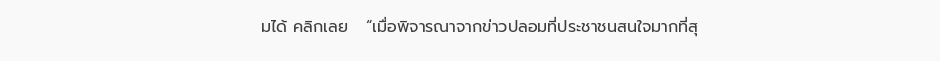มได้ คลิกเลย   “เมื่อพิจารณาจากข่าวปลอมที่ประชาชนสนใจมากที่สุ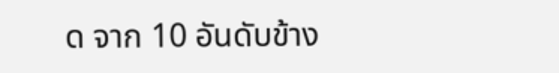ด จาก 10 อันดับข้าง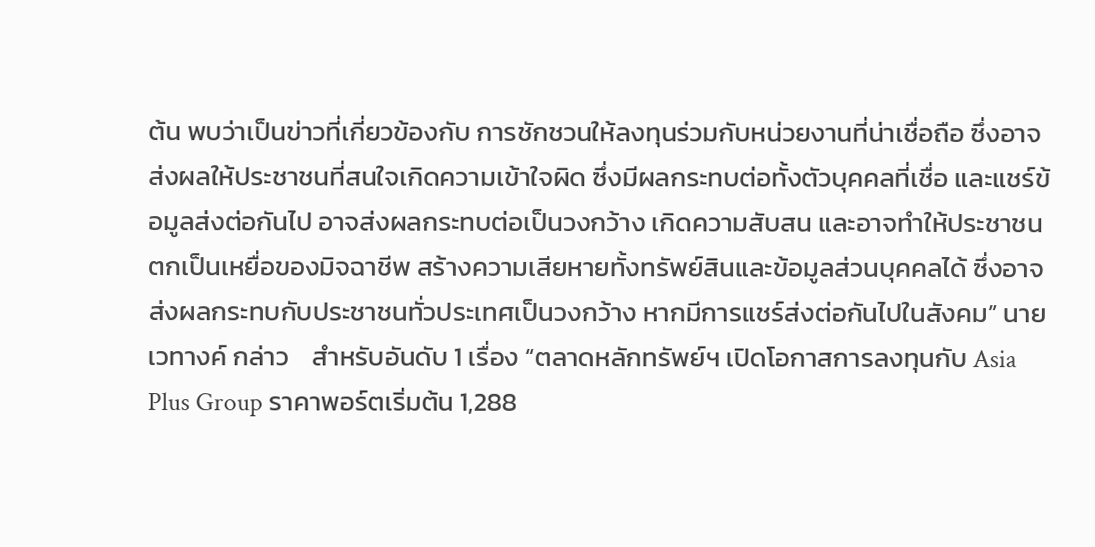ต้น พบว่าเป็นข่าวที่เกี่ยวข้องกับ การชักชวนให้ลงทุนร่วมกับหน่วยงานที่น่าเชื่อถือ ซึ่งอาจส่งผลให้ประชาชนที่สนใจเกิดความเข้าใจผิด ซึ่งมีผลกระทบต่อทั้งตัวบุคคลที่เชื่อ และแชร์ข้อมูลส่งต่อกันไป อาจส่งผลกระทบต่อเป็นวงกว้าง เกิดความสับสน และอาจทำให้ประชาชนตกเป็นเหยื่อของมิจฉาชีพ สร้างความเสียหายทั้งทรัพย์สินและข้อมูลส่วนบุคคลได้ ซึ่งอาจส่งผลกระทบกับประชาชนทั่วประเทศเป็นวงกว้าง หากมีการแชร์ส่งต่อกันไปในสังคม” นายเวทางค์ กล่าว    สำหรับอันดับ 1 เรื่อง “ตลาดหลักทรัพย์ฯ เปิดโอกาสการลงทุนกับ Asia Plus Group ราคาพอร์ตเริ่มต้น 1,288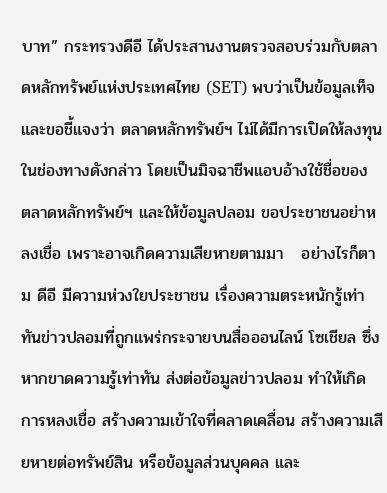บาท” กระทรวงดีอี ได้ประสานงานตรวจสอบร่วมกับตลาดหลักทรัพย์แห่งประเทศไทย (SET) พบว่าเป็นข้อมูลเท็จ และขอชี้แจงว่า ตลาดหลักทรัพย์ฯ ไม่ได้มีการเปิดให้ลงทุนในช่องทางดังกล่าว โดยเป็นมิจฉาชีพแอบอ้างใช้ชื่อของ ตลาดหลักทรัพย์ฯ และให้ข้อมูลปลอม ขอประชาชนอย่าหลงเชื่อ เพราะอาจเกิดความเสียหายตามมา   อย่างไรก็ตาม ดีอี มีความห่วงใยประชาชน เรื่องความตระหนักรู้เท่าทันข่าวปลอมที่ถูกแพร่กระจายบนสื่อออนไลน์ โซเชียล ซึ่งหากขาดความรู้เท่าทัน ส่งต่อข้อมูลข่าวปลอม ทำให้เกิดการหลงเชื่อ สร้างความเข้าใจที่คลาดเคลื่อน สร้างความเสียหายต่อทรัพย์สิน หรือข้อมูลส่วนบุคคล และ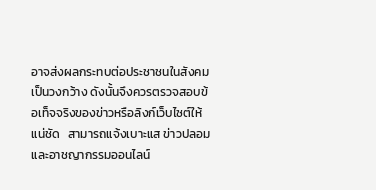อาจส่งผลกระทบต่อประชาชนในสังคมเป็นวงกว้าง ดังนั้นจึงควรตรวจสอบข้อเท็จจริงของข่าวหรือลิงก์เว็บไซต์ให้แน่ชัด   สามารถแจ้งเบาะแส ข่าวปลอม และอาชญากรรมออนไลน์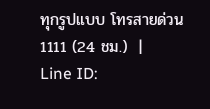ทุกรูปแบบ โทรสายด่วน 1111 (24 ชม.)  |  Line ID: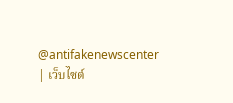@antifakenewscenter | เว็บไซต์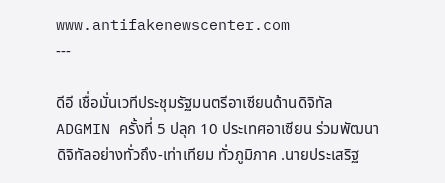www.antifakenewscenter.com                                                                     ---

ดีอี เชื่อมั่นเวทีประชุมรัฐมนตรีอาเซียนด้านดิจิทัล ADGMIN ครั้งที่ 5 ปลุก 10 ประเทศอาเซียน ร่วมพัฒนาดิจิทัลอย่างทั่วถึง-เท่าเทียม ทั่วภูมิภาค .นายประเสริฐ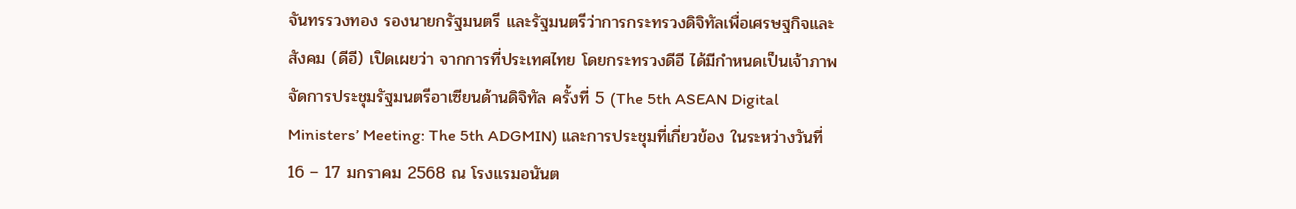จันทรรวงทอง รองนายกรัฐมนตรี และรัฐมนตรีว่าการกระทรวงดิจิทัลเพื่อเศรษฐกิจและสังคม (ดีอี) เปิดเผยว่า จากการที่ประเทศไทย โดยกระทรวงดีอี ได้มีกำหนดเป็นเจ้าภาพจัดการประชุมรัฐมนตรีอาเซียนด้านดิจิทัล ครั้งที่ 5 (The 5th ASEAN Digital Ministers’ Meeting: The 5th ADGMIN) และการประชุมที่เกี่ยวข้อง ในระหว่างวันที่ 16 – 17 มกราคม 2568 ณ โรงแรมอนันต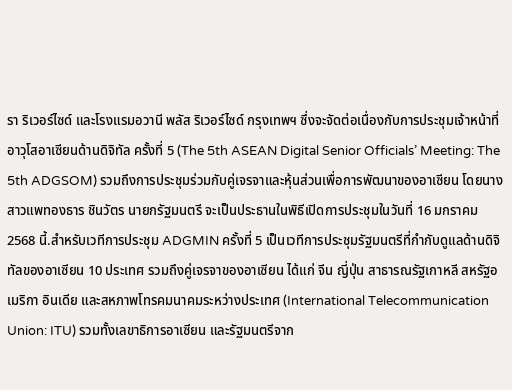รา ริเวอร์ไซด์ และโรงแรมอวานี พลัส ริเวอร์ไซด์ กรุงเทพฯ ซึ่งจะจัดต่อเนื่องกับการประชุมเจ้าหน้าที่อาวุโสอาเซียนด้านดิจิทัล ครั้งที่ 5 (The 5th ASEAN Digital Senior Officials’ Meeting: The 5th ADGSOM) รวมถึงการประชุมร่วมกับคู่เจรจาและหุ้นส่วนเพื่อการพัฒนาของอาเซียน โดยนางสาวแพทองธาร ชินวัตร นายกรัฐมนตรี จะเป็นประธานในพิธีเปิดการประชุมในวันที่ 16 มกราคม 2568 นี้.สำหรับเวทีการประชุม ADGMIN ครั้งที่ 5 เป็นเวทีการประชุมรัฐมนตรีที่กำกับดูแลด้านดิจิทัลของอาเซียน 10 ประเทศ รวมถึงคู่เจรจาของอาเซียน ได้แก่ จีน ญี่ปุ่น สาธารณรัฐเกาหลี สหรัฐอเมริกา อินเดีย และสหภาพโทรคมนาคมระหว่างประเทศ (International Telecommunication Union: ITU) รวมทั้งเลขาธิการอาเซียน และรัฐมนตรีจาก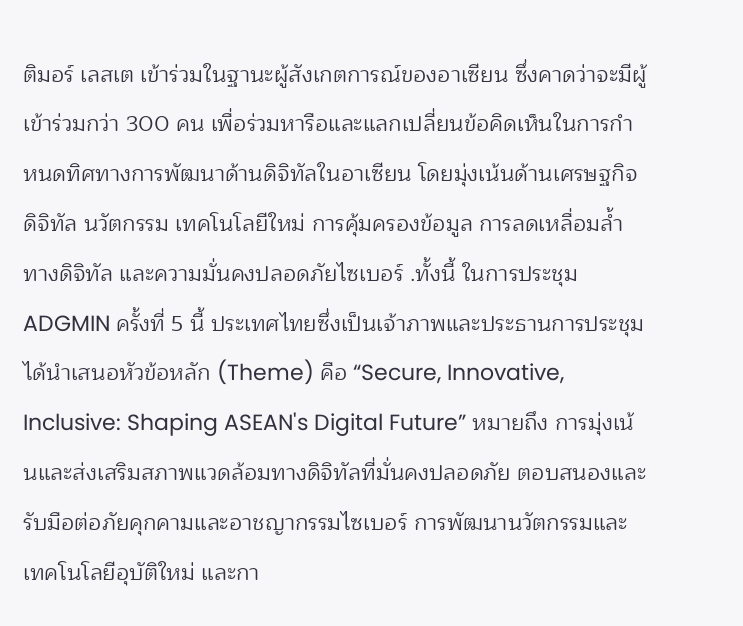ติมอร์ เลสเต เข้าร่วมในฐานะผู้สังเกตการณ์ของอาเซียน ซึ่งคาดว่าจะมีผู้เข้าร่วมกว่า 300 คน เพื่อร่วมหารือและแลกเปลี่ยนข้อคิดเห็นในการกำหนดทิศทางการพัฒนาด้านดิจิทัลในอาเซียน โดยมุ่งเน้นด้านเศรษฐกิจดิจิทัล นวัตกรรม เทคโนโลยีใหม่ การคุ้มครองข้อมูล การลดเหลื่อมล้ำทางดิจิทัล และความมั่นคงปลอดภัยไซเบอร์ .ทั้งนี้ ในการประชุม ADGMIN ครั้งที่ 5 นี้ ประเทศไทยซึ่งเป็นเจ้าภาพและประธานการประชุม ได้นำเสนอหัวข้อหลัก (Theme) คือ “Secure, Innovative, Inclusive: Shaping ASEAN's Digital Future” หมายถึง การมุ่งเน้นและส่งเสริมสภาพแวดล้อมทางดิจิทัลที่มั่นคงปลอดภัย ตอบสนองและรับมือต่อภัยคุกคามและอาชญากรรมไซเบอร์ การพัฒนานวัตกรรมและเทคโนโลยีอุบัติใหม่ และกา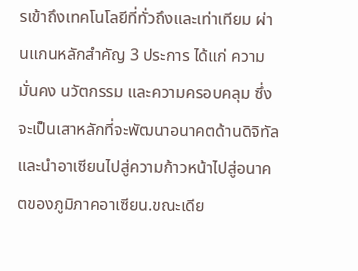รเข้าถึงเทคโนโลยีที่ทั่วถึงและเท่าเทียม ผ่านแกนหลักสำคัญ 3 ประการ ได้แก่ ความมั่นคง นวัตกรรม และความครอบคลุม ซึ่งจะเป็นเสาหลักที่จะพัฒนาอนาคตด้านดิจิทัลและนำอาเซียนไปสู่ความก้าวหน้าไปสู่อนาคตของภูมิภาคอาเซียน.ขณะเดีย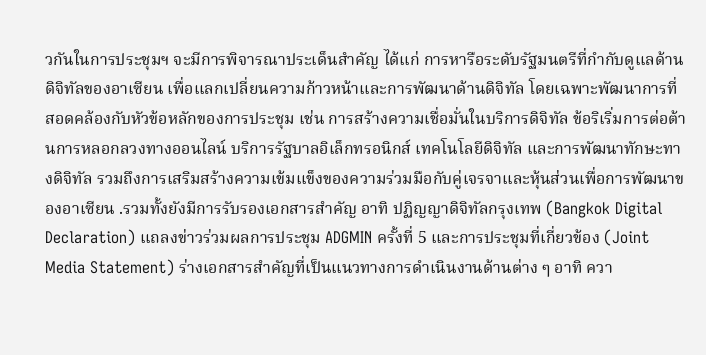วกันในการประชุมฯ จะมีการพิจารณาประเด็นสำคัญ ได้แก่ การหารือระดับรัฐมนตรีที่กำกับดูแลด้านดิจิทัลของอาเซียน เพื่อแลกเปลี่ยนความก้าวหน้าและการพัฒนาด้านดิจิทัล โดยเฉพาะพัฒนาการที่สอดคล้องกับหัวข้อหลักของการประชุม เช่น การสร้างความเชื่อมั่นในบริการดิจิทัล ข้อริเริ่มการต่อต้านการหลอกลวงทางออนไลน์ บริการรัฐบาลอิเล็กทรอนิกส์ เทคโนโลยีดิจิทัล และการพัฒนาทักษะทางดิจิทัล รวมถึงการเสริมสร้างความเข้มแข็งของความร่วมมือกับคู่เจรจาและหุ้นส่วนเพื่อการพัฒนาของอาเซียน .รวมทั้งยังมีการรับรองเอกสารสำคัญ อาทิ ปฏิญญาดิจิทัลกรุงเทพ (Bangkok Digital Declaration) แถลงข่าวร่วมผลการประชุม ADGMIN ครั้งที่ 5 และการประชุมที่เกี่ยวข้อง (Joint Media Statement) ร่างเอกสารสำคัญที่เป็นแนวทางการดำเนินงานด้านต่าง ๆ อาทิ ควา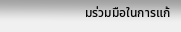มร่วมมือในการแก้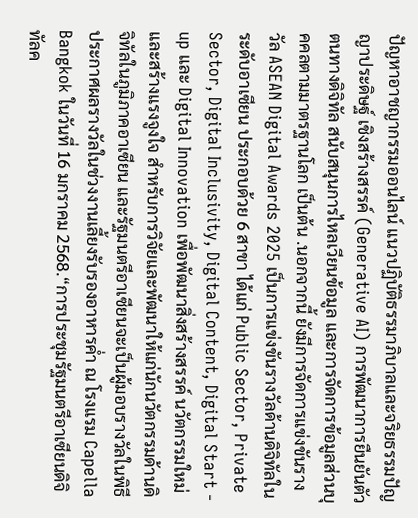ปัญหาอาชญากรรมออนไลน์ แนวปฏิบัติธรรมาภิบาลและจริยธรรมปัญญาประดิษฐ์ เชิงสร้างสรรค์ (Generative AI) การพัฒนาการยืนยันตัวตนทางดิจิทัล สนับสนุนการไหลเวียนข้อมูล และการจัดการข้อมูลส่วนบุคคลตามมาตรฐานโลก เป็นต้น .นอกจากนี้ ยังมีการจัดการแข่งขันรางวัล ASEAN Digital Awards 2025 เป็นการแข่งขันรางวัลด้านดิจิทัลในระดับอาเซียน ประกอบด้วย 6 สาขา ได้แก่ Public Sector, Private Sector, Digital Inclusivity, Digital Content, Digital Start - up และ Digital Innovation เพื่อพัฒนาสิ่งสร้างสรรค์ นวัตกรรมใหม่ และสร้างแรงจูงใจ สำหรับการวิจัยและพัฒนาให้แก่นักนวัตกรรมด้านดิจิทัลในภูมิภาคอาเซียน และรัฐมนตรีอาเซียนจะเป็นผู้มอบรางวัลในพิธีประกาศผลรางวัลในช่วงงานเลี้ยงรับรองอาหารค่ำ ณ โรงแรม Capella Bangkok ในวันที่ 16 มกราคม 2568.“การประชุมรัฐมนตรีอาเซียนดิจิทัลค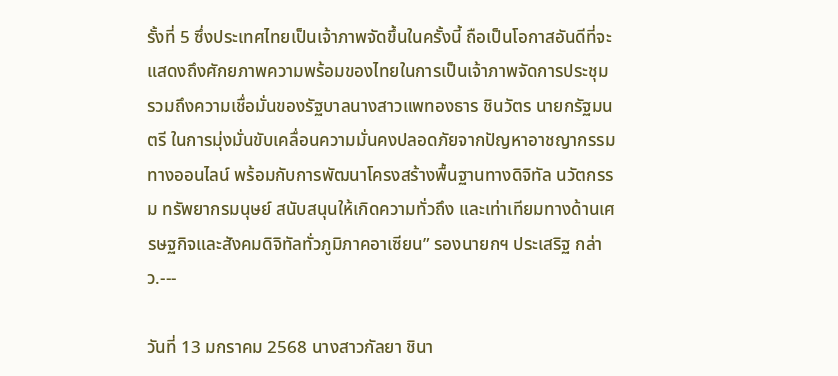รั้งที่ 5 ซึ่งประเทศไทยเป็นเจ้าภาพจัดขึ้นในครั้งนี้ ถือเป็นโอกาสอันดีที่จะแสดงถึงศักยภาพความพร้อมของไทยในการเป็นเจ้าภาพจัดการประชุม รวมถึงความเชื่อมั่นของรัฐบาลนางสาวแพทองธาร ชินวัตร นายกรัฐมนตรี ในการมุ่งมั่นขับเคลื่อนความมั่นคงปลอดภัยจากปัญหาอาชญากรรมทางออนไลน์ พร้อมกับการพัฒนาโครงสร้างพื้นฐานทางดิจิทัล นวัตกรรม ทรัพยากรมนุษย์ สนับสนุนให้เกิดความทั่วถึง และเท่าเทียมทางด้านเศรษฐกิจและสังคมดิจิทัลทั่วภูมิภาคอาเซียน” รองนายกฯ ประเสริฐ กล่าว.---

วันที่ 13 มกราคม 2568 นางสาวกัลยา ชินา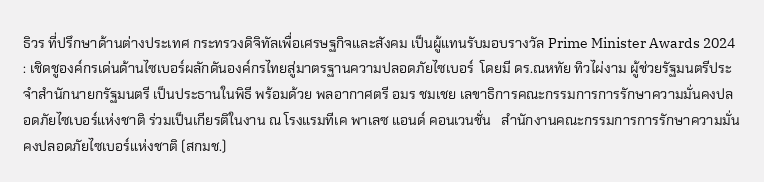ธิวร ที่ปรึกษาด้านต่างประเทศ กระทรวงดิจิทัลเพื่อเศรษฐกิจและสังคม เป็นผู้แทนรับมอบรางวัล Prime Minister Awards 2024 : เชิดชูองค์กรเด่นด้านไซเบอร์ผลักดันองค์กรไทยสู่มาตรฐานความปลอดภัยไซเบอร์  โดยมี ดร.ณหทัย ทิวไผ่งาม ผู้ช่วยรัฐมนตรีประจําสํานักนายกรัฐมนตรี เป็นประธานในพิธี พร้อมด้วย พลอากาศตรี อมร ชมเชย เลขาธิการคณะกรรมการการรักษาความมั่นคงปลอดภัยไซเบอร์แห่งชาติ ร่วมเป็นเกียรติในงาน ณ โรงแรมทีเค พาเลซ แอนด์ คอนเวนชั่น   สำนักงานคณะกรรมการการรักษาความมั่นคงปลอดภัยไซเบอร์แห่งชาติ (สกมช.)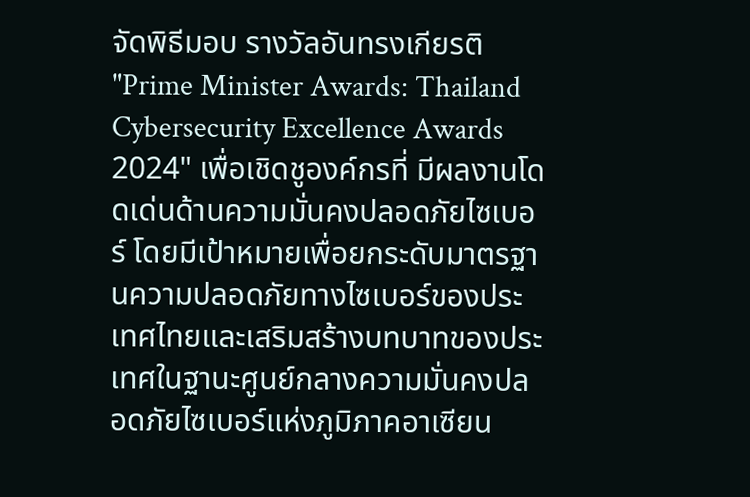จัดพิธีมอบ รางวัลอันทรงเกียรติ "Prime Minister Awards: Thailand Cybersecurity Excellence Awards 2024" เพื่อเชิดชูองค์กรที่ มีผลงานโดดเด่นด้านความมั่นคงปลอดภัยไซเบอร์ โดยมีเป้าหมายเพื่อยกระดับมาตรฐานความปลอดภัยทางไซเบอร์ของประเทศไทยและเสริมสร้างบทบาทของประเทศในฐานะศูนย์กลางความมั่นคงปลอดภัยไซเบอร์แห่งภูมิภาคอาเซียน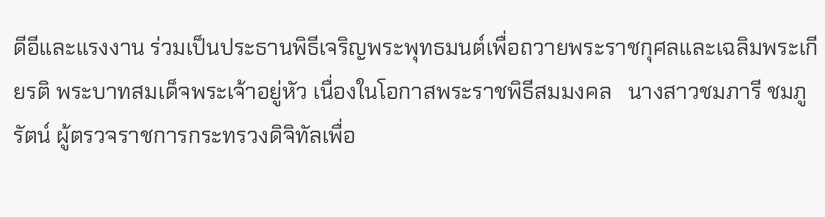ดีอีและแรงงาน ร่วมเป็นประธานพิธีเจริญพระพุทธมนต์เพื่อถวายพระราชกุศลและเฉลิมพระเกียรติ พระบาทสมเด็จพระเจ้าอยู่หัว เนื่องในโอกาสพระราชพิธีสมมงคล   นางสาวชมภารี ชมภูรัตน์ ผู้ตรวจราชการกระทรวงดิจิทัลเพื่อ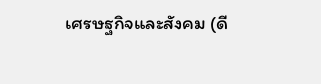เศรษฐกิจและสังคม (ดี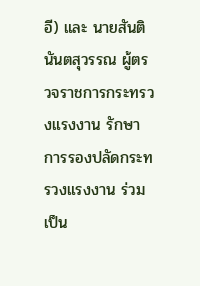อี) และ นายสันติ นันตสุวรรณ ผู้ตรวจราชการกระทรวงแรงงาน รักษาการรองปลัดกระทรวงแรงงาน ร่วมเป็น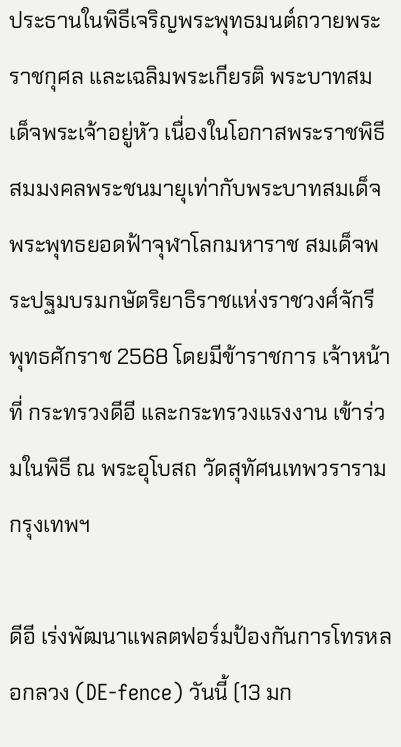ประธานในพิธีเจริญพระพุทธมนต์ถวายพระราชกุศล และเฉลิมพระเกียรติ พระบาทสมเด็จพระเจ้าอยู่หัว เนื่องในโอกาสพระราชพิธีสมมงคลพระชนมายุเท่ากับพระบาทสมเด็จพระพุทธยอดฟ้าจุฬาโลกมหาราช สมเด็จพระปฐมบรมกษัตริยาธิราชแห่งราชวงศ์จักรี พุทธศักราช 2568 โดยมีข้าราชการ เจ้าหน้าที่ กระทรวงดีอี และกระทรวงแรงงาน เข้าร่วมในพิธี ณ พระอุโบสถ วัดสุทัศนเทพวราราม กรุงเทพฯ

ดีอี เร่งพัฒนาแพลตฟอร์มป้องกันการโทรหลอกลวง (DE-fence) วันนี้ (13 มก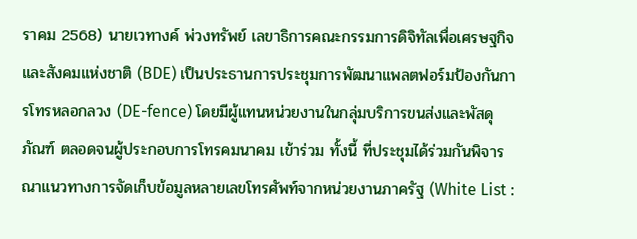ราคม 2568) นายเวทางค์ พ่วงทรัพย์ เลขาธิการคณะกรรมการดิจิทัลเพื่อเศรษฐกิจและสังคมแห่งชาติ (BDE) เป็นประธานการประชุมการพัฒนาแพลตฟอร์มป้องกันการโทรหลอกลวง (DE-fence) โดยมีผู้แทนหน่วยงานในกลุ่มบริการขนส่งและพัสดุภัณฑ์ ตลอดจนผู้ประกอบการโทรคมนาคม เข้าร่วม ทั้งนี้ ที่ประชุมได้ร่วมกันพิจารณาแนวทางการจัดเก็บข้อมูลหลายเลขโทรศัพท์จากหน่วยงานภาครัฐ (White List :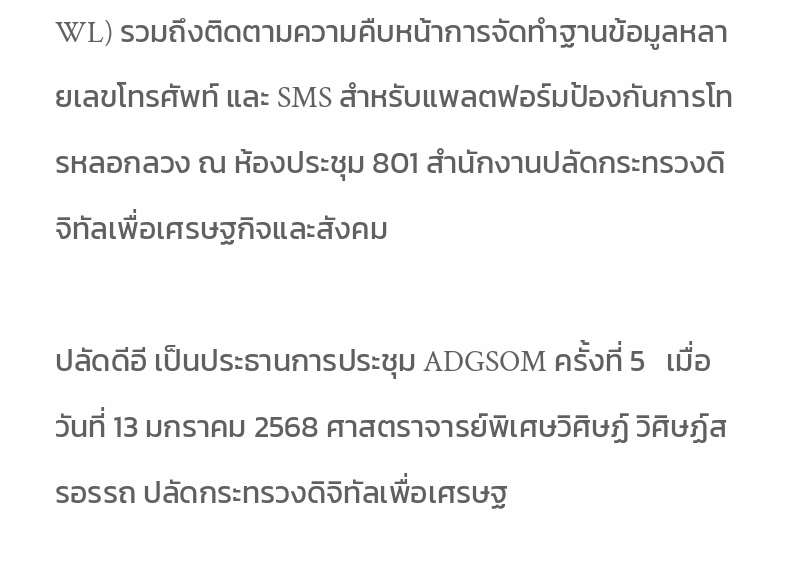WL) รวมถึงติดตามความคืบหน้าการจัดทำฐานข้อมูลหลายเลขโทรศัพท์ และ SMS สำหรับแพลตฟอร์มป้องกันการโทรหลอกลวง ณ ห้องประชุม 801 สำนักงานปลัดกระทรวงดิจิทัลเพื่อเศรษฐกิจและสังคม

ปลัดดีอี เป็นประธานการประชุม ADGSOM ครั้งที่ 5   เมื่อวันที่ 13 มกราคม 2568 ศาสตราจารย์พิเศษวิศิษฏ์ วิศิษฏ์สรอรรถ ปลัดกระทรวงดิจิทัลเพื่อเศรษฐ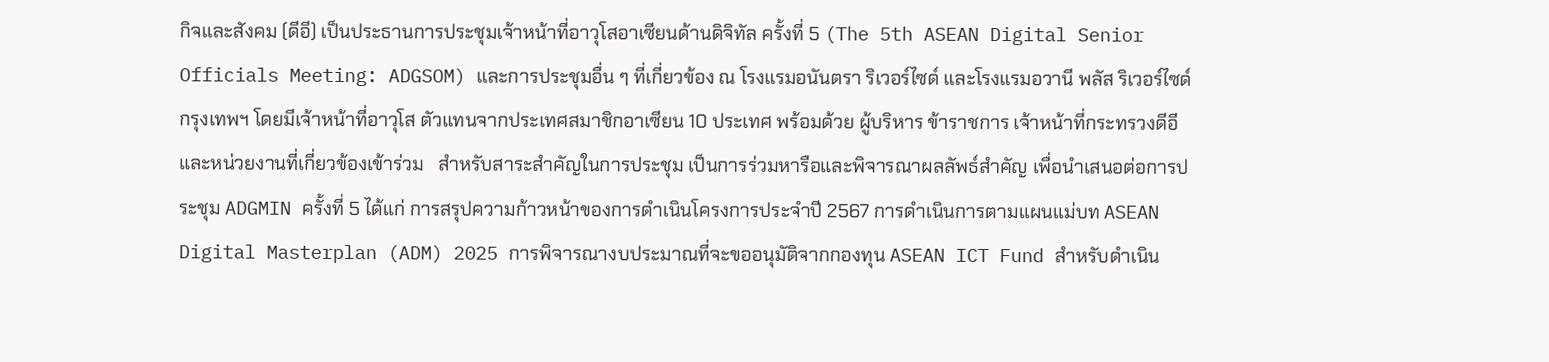กิจและสังคม (ดีอี) เป็นประธานการประชุมเจ้าหน้าที่อาวุโสอาเซียนด้านดิจิทัล ครั้งที่ 5 (The 5th ASEAN Digital Senior Officials Meeting: ADGSOM) และการประชุมอื่น ๆ ที่เกี่ยวข้อง ณ โรงแรมอนันตรา ริเวอร์ไซด์ และโรงแรมอวานี พลัส ริเวอร์ไซด์ กรุงเทพฯ โดยมีเจ้าหน้าที่อาวุโส ตัวแทนจากประเทศสมาชิกอาเซียน 10 ประเทศ พร้อมด้วย ผู้บริหาร ข้าราชการ เจ้าหน้าที่กระทรวงดีอี และหน่วยงานที่เกี่ยวข้องเข้าร่วม   สำหรับสาระสำคัญในการประชุม เป็นการร่วมหารือและพิจารณาผลลัพธ์สำคัญ เพื่อนำเสนอต่อการประชุม ADGMIN ครั้งที่ 5 ได้แก่ การสรุปความก้าวหน้าของการดำเนินโครงการประจำปี 2567 การดำเนินการตามแผนแม่บท ASEAN Digital Masterplan (ADM) 2025 การพิจารณางบประมาณที่จะขออนุมัติจากกองทุน ASEAN ICT Fund สำหรับดำเนิน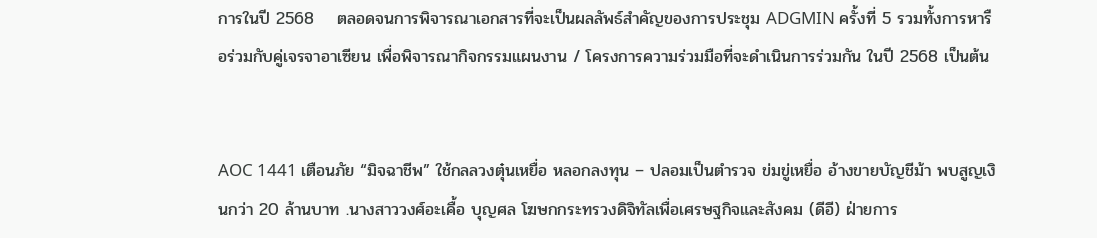การในปี 2568    ตลอดจนการพิจารณาเอกสารที่จะเป็นผลลัพธ์สำคัญของการประชุม ADGMIN ครั้งที่ 5 รวมทั้งการหารือร่วมกับคู่เจรจาอาเซียน เพื่อพิจารณากิจกรรมแผนงาน / โครงการความร่วมมือที่จะดำเนินการร่วมกัน ในปี 2568 เป็นต้น


AOC 1441 เตือนภัย “มิจฉาชีพ” ใช้กลลวงตุ๋นเหยื่อ หลอกลงทุน – ปลอมเป็นตำรวจ ข่มขู่เหยื่อ อ้างขายบัญชีม้า พบสูญเงินกว่า 20 ล้านบาท .นางสาววงศ์อะเคื้อ บุญศล โฆษกกระทรวงดิจิทัลเพื่อเศรษฐกิจและสังคม (ดีอี) ฝ่ายการ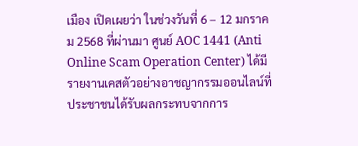เมือง เปิดเผยว่า ในช่วงวันที่ 6 – 12 มกราคม 2568 ที่ผ่านมา ศูนย์ AOC 1441 (Anti Online Scam Operation Center) ได้มีรายงานเคสตัวอย่างอาชญากรรมออนไลน์ที่ประชาชนได้รับผลกระทบจากการ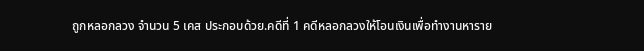ถูกหลอกลวง จำนวน 5 เคส ประกอบด้วย.คดีที่ 1 คดีหลอกลวงให้โอนเงินเพื่อทำงานหาราย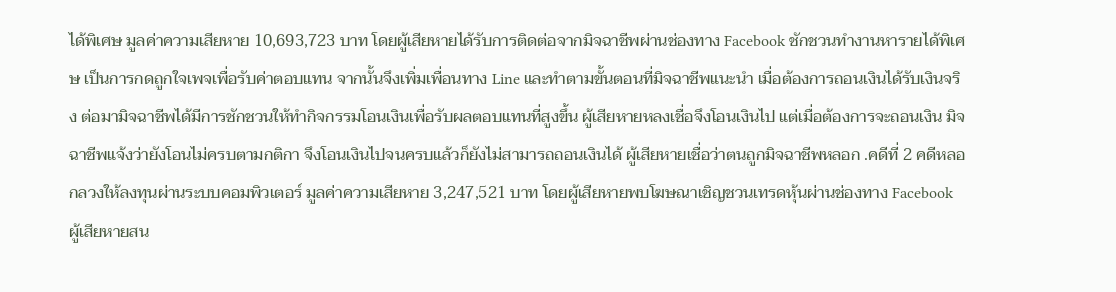ได้พิเศษ มูลค่าความเสียหาย 10,693,723 บาท โดยผู้เสียหายได้รับการติดต่อจากมิจฉาชีพผ่านช่องทาง Facebook ชักชวนทำงานหารายได้พิเศษ เป็นการกดถูกใจเพจเพื่อรับค่าตอบแทน จากนั้นจึงเพิ่มเพื่อนทาง Line และทำตามขั้นตอนที่มิจฉาชีพแนะนำ เมื่อต้องการถอนเงินได้รับเงินจริง ต่อมามิจฉาชีพได้มีการชักชวนให้ทำกิจกรรมโอนเงินเพื่อรับผลตอบแทนที่สูงขึ้น ผู้เสียหายหลงเชื่อจึงโอนเงินไป แต่เมื่อต้องการจะถอนเงิน มิจฉาชีพแจ้งว่ายังโอนไม่ครบตามกติกา จึงโอนเงินไปจนครบแล้วก็ยังไม่สามารถถอนเงินได้ ผู้เสียหายเชื่อว่าตนถูกมิจฉาชีพหลอก .คดีที่ 2 คดีหลอกลวงให้ลงทุนผ่านระบบคอมพิวเตอร์ มูลค่าความเสียหาย 3,247,521 บาท โดยผู้เสียหายพบโฆษณาเชิญชวนเทรดหุ้นผ่านช่องทาง Facebook ผู้เสียหายสน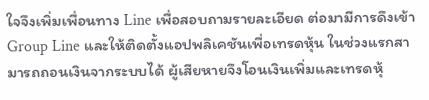ใจจึงเพิ่มเพื่อนทาง Line เพื่อสอบถามรายละเอียด ต่อมามีการดึงเข้า Group Line และให้ติดตั้งแอปพลิเคชันเพื่อเทรดหุ้น ในช่วงแรกสามารถถอนเงินจากระบบได้ ผู้เสียหายจึงโอนเงินเพิ่มและเทรดหุ้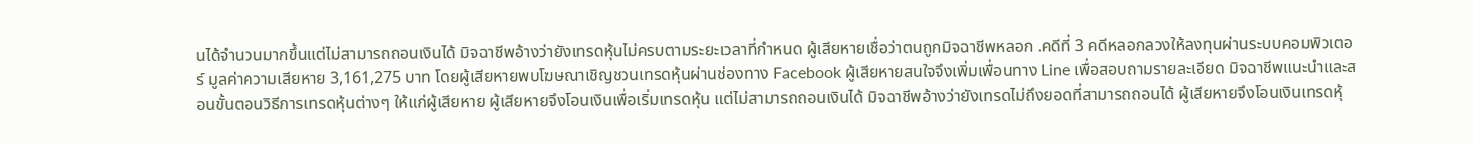นได้จำนวนมากขึ้นแต่ไม่สามารถถอนเงินได้ มิจฉาชีพอ้างว่ายังเทรดหุ้นไม่ครบตามระยะเวลาที่กำหนด ผู้เสียหายเชื่อว่าตนถูกมิจฉาชีพหลอก .คดีที่ 3 คดีหลอกลวงให้ลงทุนผ่านระบบคอมพิวเตอร์ มูลค่าความเสียหาย 3,161,275 บาท โดยผู้เสียหายพบโฆษณาเชิญชวนเทรดหุ้นผ่านช่องทาง Facebook ผู้เสียหายสนใจจึงเพิ่มเพื่อนทาง Line เพื่อสอบถามรายละเอียด มิจฉาชีพแนะนำและสอนขั้นตอนวิธีการเทรดหุ้นต่างๆ ให้แก่ผู้เสียหาย ผู้เสียหายจึงโอนเงินเพื่อเริ่มเทรดหุ้น แต่ไม่สามารถถอนเงินได้ มิจฉาชีพอ้างว่ายังเทรดไม่ถึงยอดที่สามารถถอนได้ ผู้เสียหายจึงโอนเงินเทรดหุ้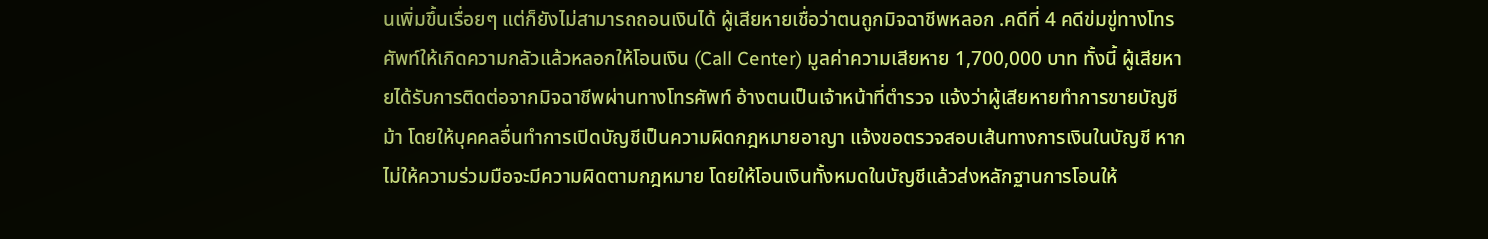นเพิ่มขึ้นเรื่อยๆ แต่ก็ยังไม่สามารถถอนเงินได้ ผู้เสียหายเชื่อว่าตนถูกมิจฉาชีพหลอก .คดีที่ 4 คดีข่มขู่ทางโทรศัพท์ให้เกิดความกลัวแล้วหลอกให้โอนเงิน (Call Center) มูลค่าความเสียหาย 1,700,000 บาท ทั้งนี้ ผู้เสียหายได้รับการติดต่อจากมิจฉาชีพผ่านทางโทรศัพท์ อ้างตนเป็นเจ้าหน้าที่ตำรวจ แจ้งว่าผู้เสียหายทำการขายบัญชีม้า โดยให้บุคคลอื่นทำการเปิดบัญชีเป็นความผิดกฎหมายอาญา แจ้งขอตรวจสอบเส้นทางการเงินในบัญชี หากไม่ให้ความร่วมมือจะมีความผิดตามกฎหมาย โดยให้โอนเงินทั้งหมดในบัญชีแล้วส่งหลักฐานการโอนให้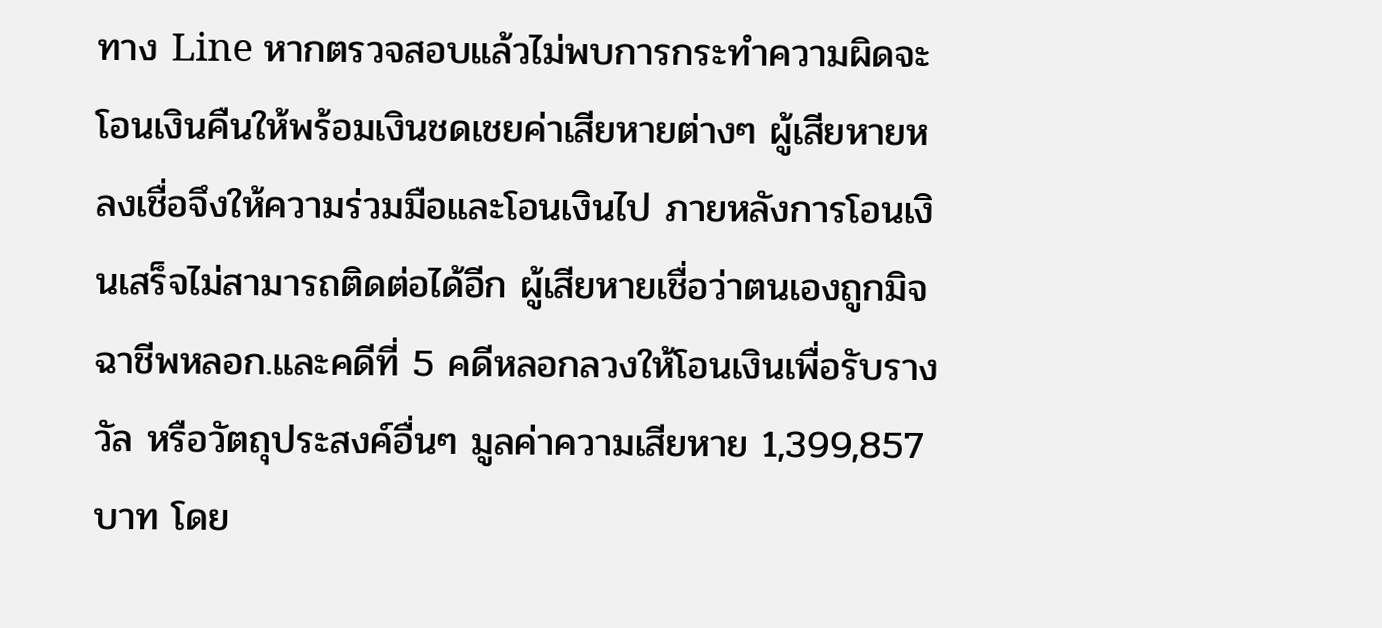ทาง Line หากตรวจสอบแล้วไม่พบการกระทำความผิดจะโอนเงินคืนให้พร้อมเงินชดเชยค่าเสียหายต่างๆ ผู้เสียหายหลงเชื่อจึงให้ความร่วมมือและโอนเงินไป ภายหลังการโอนเงินเสร็จไม่สามารถติดต่อได้อีก ผู้เสียหายเชื่อว่าตนเองถูกมิจฉาชีพหลอก.และคดีที่ 5 คดีหลอกลวงให้โอนเงินเพื่อรับรางวัล หรือวัตถุประสงค์อื่นๆ มูลค่าความเสียหาย 1,399,857 บาท โดย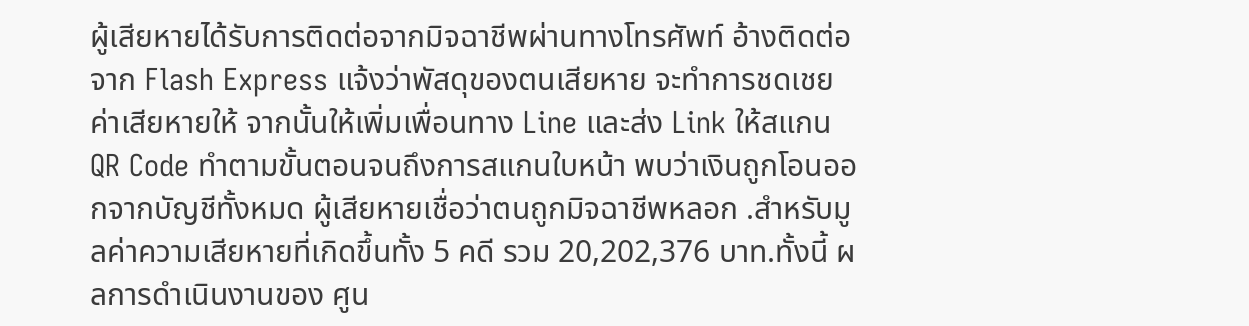ผู้เสียหายได้รับการติดต่อจากมิจฉาชีพผ่านทางโทรศัพท์ อ้างติดต่อจาก Flash Express แจ้งว่าพัสดุของตนเสียหาย จะทำการชดเชยค่าเสียหายให้ จากนั้นให้เพิ่มเพื่อนทาง Line และส่ง Link ให้สแกน QR Code ทำตามขั้นตอนจนถึงการสแกนใบหน้า พบว่าเงินถูกโอนออกจากบัญชีทั้งหมด ผู้เสียหายเชื่อว่าตนถูกมิจฉาชีพหลอก .สำหรับมูลค่าความเสียหายที่เกิดขึ้นทั้ง 5 คดี รวม 20,202,376 บาท.ทั้งนี้ ผลการดำเนินงานของ ศูน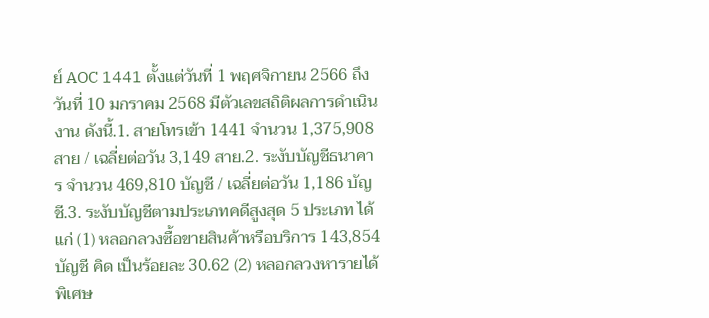ย์ AOC 1441 ตั้งแต่วันที่ 1 พฤศจิกายน 2566 ถึง วันที่ 10 มกราคม 2568 มีตัวเลขสถิติผลการดำเนินงาน ดังนี้.1. สายโทรเข้า 1441 จำนวน 1,375,908 สาย / เฉลี่ยต่อวัน 3,149 สาย.2. ระงับบัญชีธนาคาร จำนวน 469,810 บัญชี / เฉลี่ยต่อวัน 1,186 บัญชี.3. ระงับบัญชีตามประเภทคดีสูงสุด 5 ประเภท ได้แก่ (1) หลอกลวงซื้อขายสินค้าหรือบริการ 143,854 บัญชี คิด เป็นร้อยละ 30.62 (2) หลอกลวงหารายได้พิเศษ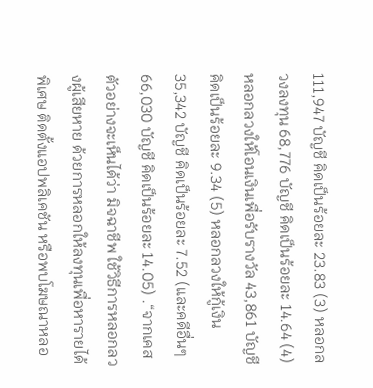111,947 บัญชี คิดเป็นร้อยละ 23.83 (3) หลอกลวงลงทุน 68,776 บัญชี คิดเป็นร้อยละ 14.64 (4) หลอกลวงให้โอนเงินเพื่อรับรางวัล 43,861 บัญชี คิดเป็นร้อยละ 9.34 (5) หลอกลวงให้กู้เงิน 35,342 บัญชี คิดเป็นร้อยละ 7.52 (และคดีอื่นๆ 66,030 บัญชี คิดเป็นร้อยละ 14.05) .“จากเคสตัวอย่างจะเห็นได้ว่า มิจฉาชีพ ใช้วิธีการหลอกลวงผู้เสียหาย ด้วยการหลอกให้ลงทุนเพื่อหารายได้พิเศษ ติดตั้งแอปพลิเคชัน หรือพบโฆษณาหลอ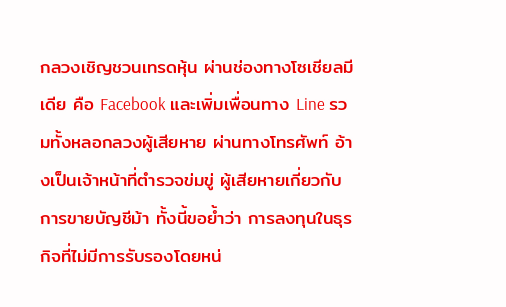กลวงเชิญชวนเทรดหุ้น ผ่านช่องทางโซเชียลมีเดีย คือ Facebook และเพิ่มเพื่อนทาง Line รวมทั้งหลอกลวงผู้เสียหาย ผ่านทางโทรศัพท์ อ้างเป็นเจ้าหน้าที่ตำรวจข่มขู่ ผู้เสียหายเกี่ยวกับการขายบัญชีม้า ทั้งนี้ขอย้ำว่า การลงทุนในธุรกิจที่ไม่มีการรับรองโดยหน่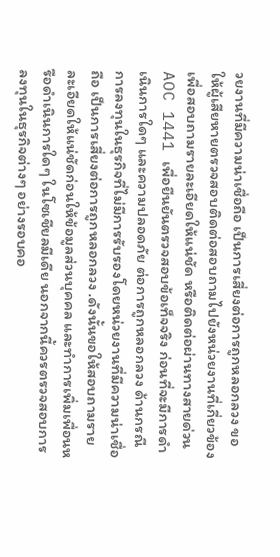วยงานที่มีความน่าเชื่อถือ เป็นการเสี่ยงต่อการถูกหลอกลวง ขอให้ผู้เสียหายตรวจสอบติดต่อสอบถามไปยังหน่วยงานที่เกี่ยวข้อง เพื่อสอบถามรายละเอียดให้แน่ชัด หรือติดต่อผ่านทางสายด่วน AOC 1441 เพื่อยืนยันตรวจสอบข้อเท็จจริง ก่อนที่จะมีการดำเนินการใดๆ และความปลอดภัย ต่อการถูกหลอกลวง ด้านกรณีการลงทุนในธุรกิจที่ไม่มีการรับรองโดยหน่วยงานที่มีความน่าเชื่อถือ เป็นการเสี่ยงต่อการถูกหลอกลวง .ดังนั้นขอให้สอบถามรายละเอียดให้แน่ชัดก่อนให้ข้อมูลส่วนบุคคล และทำการเพิ่มเพื่อนหรือดำเนินการใดๆ ในโซเชียลมีเดีย นอกจากนี้ควรตรวจสอบการลงทุนในธุรกิจต่างๆ อย่างรอบคอ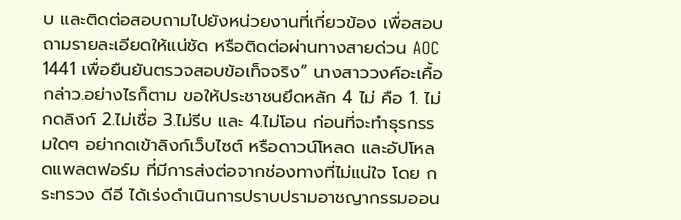บ และติดต่อสอบถามไปยังหน่วยงานที่เกี่ยวข้อง เพื่อสอบถามรายละเอียดให้แน่ชัด หรือติดต่อผ่านทางสายด่วน AOC 1441 เพื่อยืนยันตรวจสอบข้อเท็จจริง” นางสาววงศ์อะเคื้อ กล่าว.อย่างไรก็ตาม ขอให้ประชาชนยึดหลัก 4 ไม่ คือ 1. ไม่กดลิงก์ 2.ไม่เชื่อ 3.ไม่รีบ และ 4.ไม่โอน ก่อนที่จะทำธุรกรรมใดๆ อย่ากดเข้าลิงก์เว็บไซต์ หรือดาวน์โหลด และอัปโหลดแพลตฟอร์ม ที่มีการส่งต่อจากช่องทางที่ไม่แน่ใจ โดย กระทรวง ดีอี ได้เร่งดำเนินการปราบปรามอาชญากรรมออน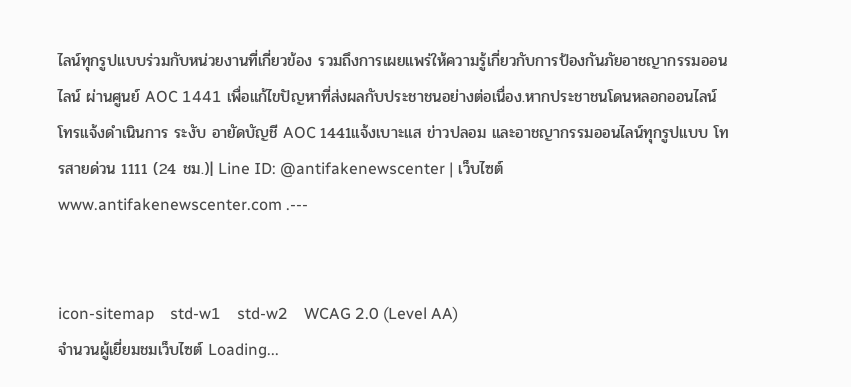ไลน์ทุกรูปแบบร่วมกับหน่วยงานที่เกี่ยวข้อง รวมถึงการเผยแพร่ให้ความรู้เกี่ยวกับการป้องกันภัยอาชญากรรมออนไลน์ ผ่านศูนย์ AOC 1441 เพื่อแก้ไขปัญหาที่ส่งผลกับประชาชนอย่างต่อเนื่อง.หากประชาชนโดนหลอกออนไลน์ โทรแจ้งดำเนินการ ระงับ อายัดบัญชี AOC 1441แจ้งเบาะแส ข่าวปลอม และอาชญากรรมออนไลน์ทุกรูปแบบ โทรสายด่วน 1111 (24 ชม.)| Line ID: @antifakenewscenter | เว็บไซต์ www.antifakenewscenter.com .---


icon-sitemap    std-w1    std-w2    WCAG 2.0 (Level AA)
จำนวนผู้เยี่ยมชมเว็บไซต์ Loading...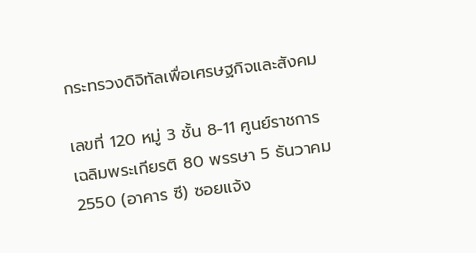กระทรวงดิจิทัลเพื่อเศรษฐกิจและสังคม

เลขที่ 120 หมู่ 3 ชั้น 8-11 ศูนย์ราชการเฉลิมพระเกียรติ 80 พรรษา 5 ธันวาคม 2550 (อาคาร ซี) ซอยแจ้ง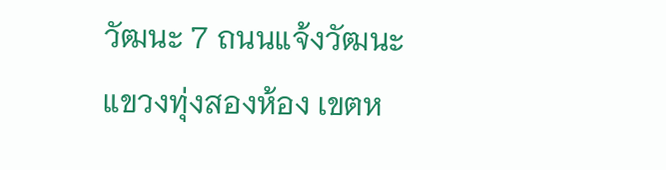วัฒนะ 7 ถนนแจ้งวัฒนะ แขวงทุ่งสองห้อง เขตห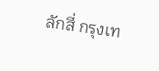ลักสี่ กรุงเท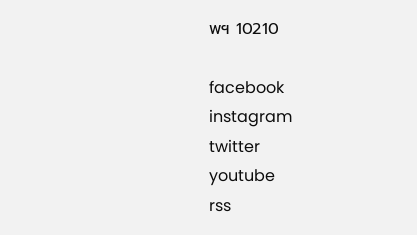พฯ 10210

facebook
instagram
twitter
youtube
rss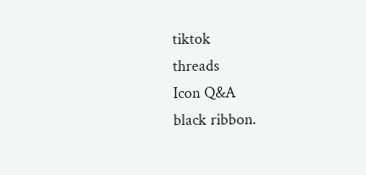tiktok
threads
Icon Q&A
black ribbon.